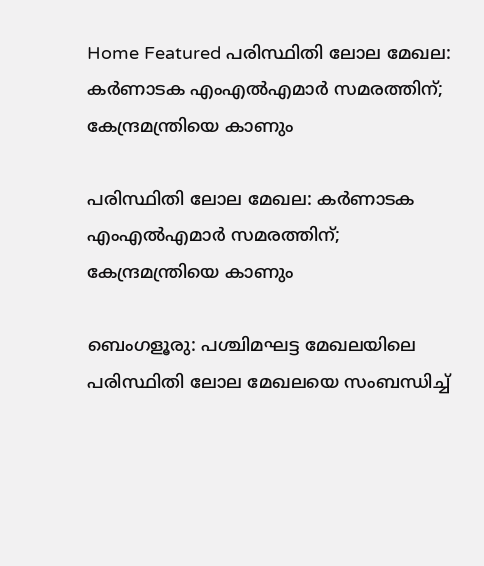Home Featured പരിസ്ഥിതി ലോല മേഖല: കർണാടക എംഎൽഎമാർ സമരത്തിന്; കേന്ദ്രമന്ത്രിയെ കാണും

പരിസ്ഥിതി ലോല മേഖല: കർണാടക എംഎൽഎമാർ സമരത്തിന്; കേന്ദ്രമന്ത്രിയെ കാണും

ബെംഗളൂരു: പശ്ചിമഘട്ട മേഖലയിലെ പരിസ്ഥിതി ലോല മേഖലയെ സംബന്ധിച്ച്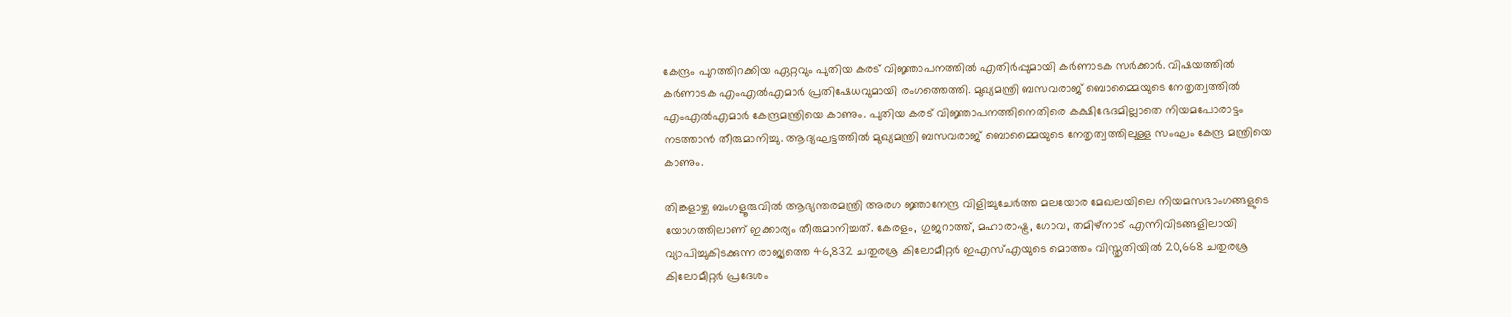കേന്ദ്രം പുറത്തിറക്കിയ ഏറ്റവും പുതിയ കരട് വിജ്ഞാപനത്തിൽ എതിർപ്പുമായി കർണാടക സർക്കാർ. വിഷയത്തിൽ കർണാടക എംഎൽഎമാർ പ്രതിഷേധവുമായി രംഗത്തെത്തി. മുഖ്യമന്ത്രി ബസവരാജ് ബൊമ്മൈയുടെ നേതൃത്വത്തിൽ എംഎൽഎമാർ കേന്ദ്രമന്ത്രിയെ കാണും. പുതിയ കരട് വിജ്ഞാപനത്തിനെതിരെ കക്ഷിഭേദമില്ലാതെ നിയമപോരാട്ടം നടത്താൻ തീരുമാനിച്ചു. ആദ്യഘട്ടത്തിൽ മുഖ്യമന്ത്രി ബസവരാജ് ബൊമ്മൈയുടെ നേതൃത്വത്തിലുള്ള സംഘം കേന്ദ്ര മന്ത്രിയെ കാണും.

തിങ്കളാഴ്ച ബംഗളൂരുവിൽ ആഭ്യന്തരമന്ത്രി അരഗ ജ്ഞാനേന്ദ്ര വിളിച്ചുചേർത്ത മലയോര മേഖലയിലെ നിയമസഭാംഗങ്ങളുടെ യോഗത്തിലാണ് ഇക്കാര്യം തീരുമാനിച്ചത്. കേരളം, ഗുജറാത്ത്, മഹാരാഷ്ട്ര, ഗോവ, തമിഴ്‌നാട് എന്നിവിടങ്ങളിലായി വ്യാപിച്ചുകിടക്കുന്ന രാജ്യത്തെ 46,832 ചതുരശ്ര കിലോമീറ്റർ ഇഎസ്‌എയുടെ മൊത്തം വിസ്തൃതിയിൽ 20,668 ചതുരശ്ര കിലോമീറ്റർ പ്രദേശം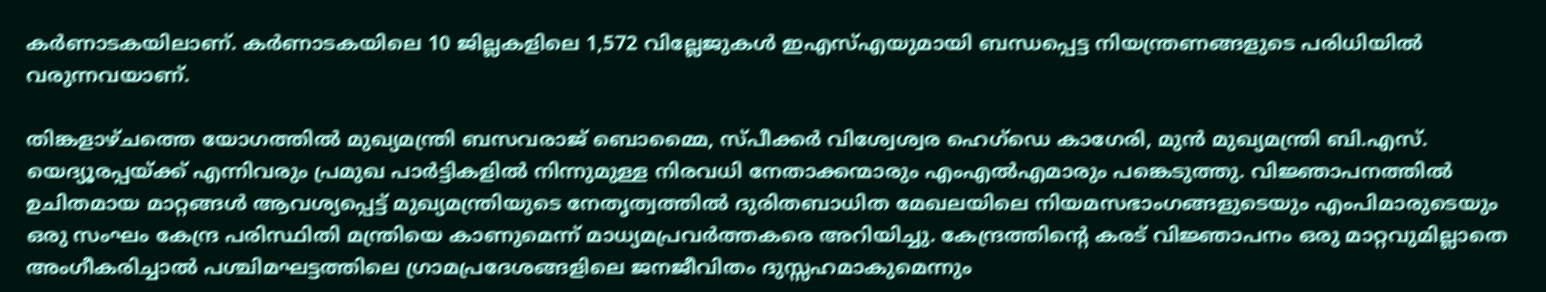കർണാടകയിലാണ്. കർണാടകയിലെ 10 ജില്ലകളിലെ 1,572 വില്ലേജുകൾ ഇഎസ്എയുമായി ബന്ധപ്പെട്ട നിയന്ത്രണങ്ങളുടെ പരിധിയിൽ വരുന്നവയാണ്.

തിങ്കളാഴ്ചത്തെ യോഗത്തിൽ മുഖ്യമന്ത്രി ബസവരാജ് ബൊമ്മൈ, സ്പീക്കർ വിശ്വേശ്വര ഹെഗ്‌ഡെ കാഗേരി, മുൻ മുഖ്യമന്ത്രി ബി.എസ്. യെദ്യൂരപ്പയ്ക്ക് എന്നിവരും പ്രമുഖ പാർട്ടികളിൽ നിന്നുമുള്ള നിരവധി നേതാക്കന്മാരും എംഎൽഎമാരും പങ്കെടുത്തു. വിജ്ഞാപനത്തിൽ ഉചിതമായ മാറ്റങ്ങൾ ആവശ്യപ്പെട്ട് മുഖ്യമന്ത്രിയുടെ നേതൃത്വത്തിൽ ദുരിതബാധിത മേഖലയിലെ നിയമസഭാംഗങ്ങളുടെയും എംപിമാരുടെയും ഒരു സംഘം കേന്ദ്ര പരിസ്ഥിതി മന്ത്രിയെ കാണുമെന്ന് മാധ്യമപ്രവർത്തകരെ അറിയിച്ചു. കേന്ദ്രത്തിന്റെ കരട് വിജ്ഞാപനം ഒരു മാറ്റവുമില്ലാതെ അംഗീകരിച്ചാൽ പശ്ചിമഘട്ടത്തിലെ ഗ്രാമപ്രദേശങ്ങളിലെ ജനജീവിതം ദുസ്സഹമാകുമെന്നും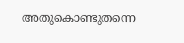അതുകൊണ്ടുതന്നെ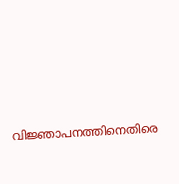വിജ്ഞാപനത്തിനെതിരെ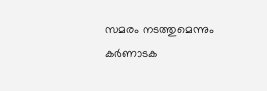സമരം നടത്തുമെന്നും കർണാടക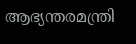ആഭ്യന്തരമന്ത്രി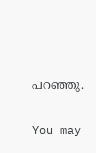പറഞ്ഞു.

You may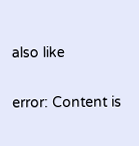also like

error: Content is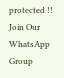protected !!
Join Our WhatsApp Group